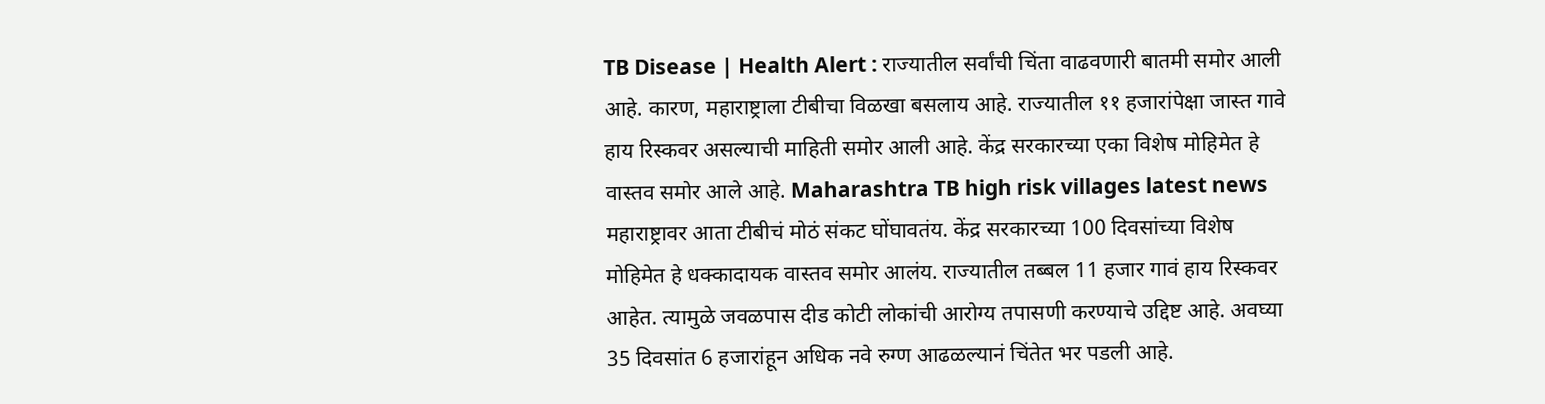TB Disease | Health Alert : राज्यातील सर्वांची चिंता वाढवणारी बातमी समोर आली आहे. कारण, महाराष्ट्राला टीबीचा विळखा बसलाय आहे. राज्यातील ११ हजारांपेक्षा जास्त गावे हाय रिस्कवर असल्याची माहिती समोर आली आहे. केंद्र सरकारच्या एका विशेष मोहिमेत हे वास्तव समोर आले आहे. Maharashtra TB high risk villages latest news
महाराष्ट्रावर आता टीबीचं मोठं संकट घोंघावतंय. केंद्र सरकारच्या 100 दिवसांच्या विशेष मोहिमेत हे धक्कादायक वास्तव समोर आलंय. राज्यातील तब्बल 11 हजार गावं हाय रिस्कवर आहेत. त्यामुळे जवळपास दीड कोटी लोकांची आरोग्य तपासणी करण्याचे उद्दिष्ट आहे. अवघ्या 35 दिवसांत 6 हजारांहून अधिक नवे रुग्ण आढळल्यानं चिंतेत भर पडली आहे.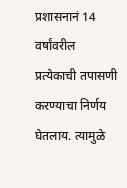प्रशासनानं 14 वर्षांवरील प्रत्येकाची तपासणी करण्याचा निर्णय घेतलाय. त्यामुळे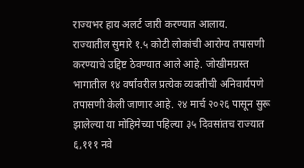राज्यभर हाय अलर्ट जारी करण्यात आलाय.
राज्यातील सुमारे १.५ कोटी लोकांची आरोग्य तपासणी करण्याचे उद्दिष्ट ठेवण्यात आले आहे. जोखीमग्रस्त भागातील १४ वर्षांवरील प्रत्येक व्यक्तीची अनिवार्यपणे तपासणी केली जाणार आहे. २४ मार्च २०२६ पासून सुरू झालेल्या या मोहिमेच्या पहिल्या ३५ दिवसांतच राज्यात ६,१११ नवे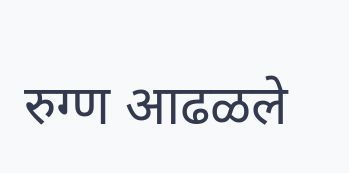रुग्ण आढळले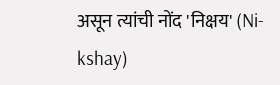असून त्यांची नोंद 'निक्षय' (Ni-kshay)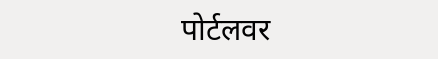पोर्टलवर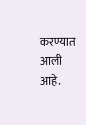करण्यात आली आहे.